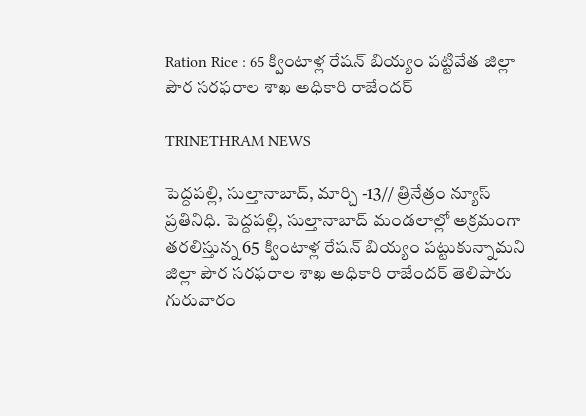Ration Rice : 65 క్వింటాళ్ల రేషన్ బియ్యం పట్టివేత జిల్లా పౌర సరఫరాల శాఖ అధికారి రాజేందర్

TRINETHRAM NEWS

పెద్దపల్లి, సుల్తానాబాద్, మార్చి -13// త్రినేత్రం న్యూస్ ప్రతినిధి. పెద్దపల్లి, సుల్తానాబాద్ మండలాల్లో అక్రమంగా తరలిస్తున్న 65 క్వింటాళ్ల రేషన్ బియ్యం పట్టుకున్నామని జిల్లా పౌర సరఫరాల శాఖ అధికారి రాజేందర్ తెలిపారు గురువారం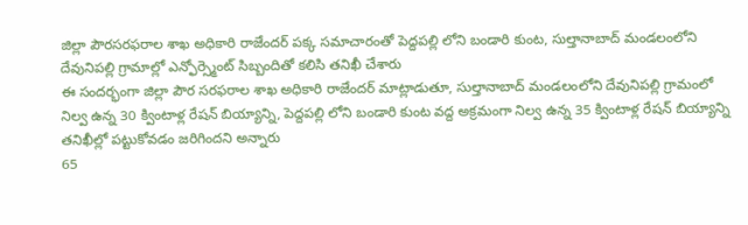జిల్లా పౌరసరఫరాల శాఖ అధికారి రాజేందర్ పక్క సమాచారంతో పెద్దపల్లి లోని బండారి కుంట, సుల్తానాబాద్ మండలంలోని దేవునిపల్లి గ్రామాల్లో ఎన్ఫోర్స్మెంట్ సిబ్బందితో కలిసి తనిఖీ చేశారు
ఈ సందర్భంగా జిల్లా పౌర సరఫరాల శాఖ అధికారి రాజేందర్ మాట్లాడుతూ, సుల్తానాబాద్ మండలంలోని దేవునిపల్లి గ్రామంలో నిల్వ ఉన్న 30 క్వింటాళ్ల రేషన్ బియ్యాన్ని, పెద్దపల్లి లోని బండారి కుంట వద్ద అక్రమంగా నిల్వ ఉన్న 35 క్వింటాళ్ల రేషన్ బియ్యాన్ని తనిఖీల్లో పట్టుకోవడం జరిగిందని అన్నారు
65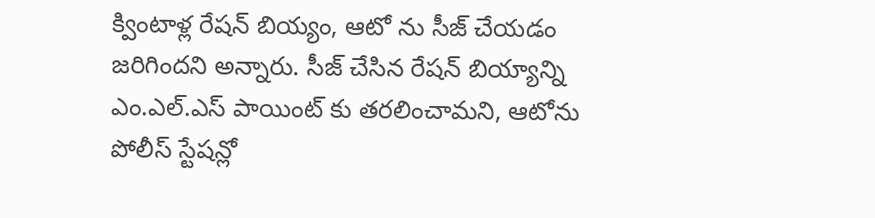క్వింటాళ్ల రేషన్ బియ్యం, ఆటో ను సీజ్ చేయడం జరిగిందని అన్నారు. సీజ్ చేసిన రేషన్ బియ్యాన్ని ఎం.ఎల్.ఎస్ పాయింట్ కు తరలించామని, ఆటోను పోలీస్ స్టేషన్లో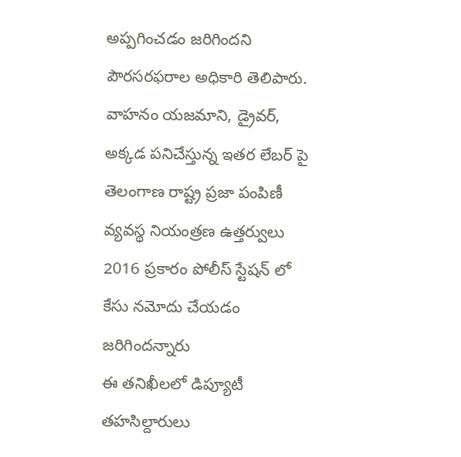అప్పగించడం జరిగిందని పౌరసరఫరాల అధికారి తెలిపారు.
వాహనం యజమాని, డ్రైవర్, అక్కడ పనిచేస్తున్న ఇతర లేబర్ పై తెలంగాణ రాష్ట్ర ప్రజా పంపిణీ వ్యవస్థ నియంత్రణ ఉత్తర్వులు 2016 ప్రకారం పోలీస్ స్టేషన్ లో కేసు నమోదు చేయడం జరిగిందన్నారు
ఈ తనిఖీలలో డిప్యూటీ తహసిల్దారులు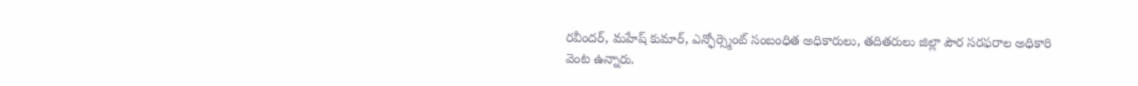రవీందర్, మహేష్ కుమార్, ఎన్ఫోర్స్మెంట్ సంబంధిత అధికారులు, తదితరులు జిల్లా పౌర సరఫరాల అధికారి వెంట ఉన్నారు.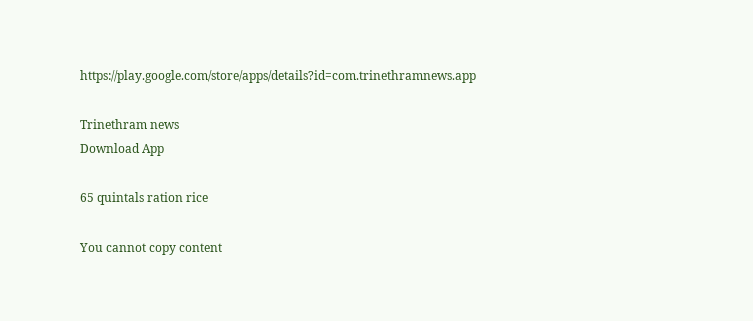https://play.google.com/store/apps/details?id=com.trinethramnews.app

Trinethram news
Download App

65 quintals ration rice

You cannot copy content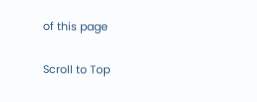of this page

Scroll to Top